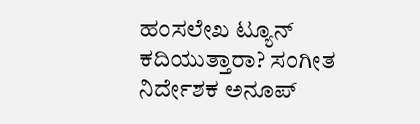ಹಂಸಲೇಖ ಟ್ಯೂನ್ ಕದಿಯುತ್ತಾರಾ? ಸಂಗೀತ ನಿರ್ದೇಶಕ ಅನೂಪ್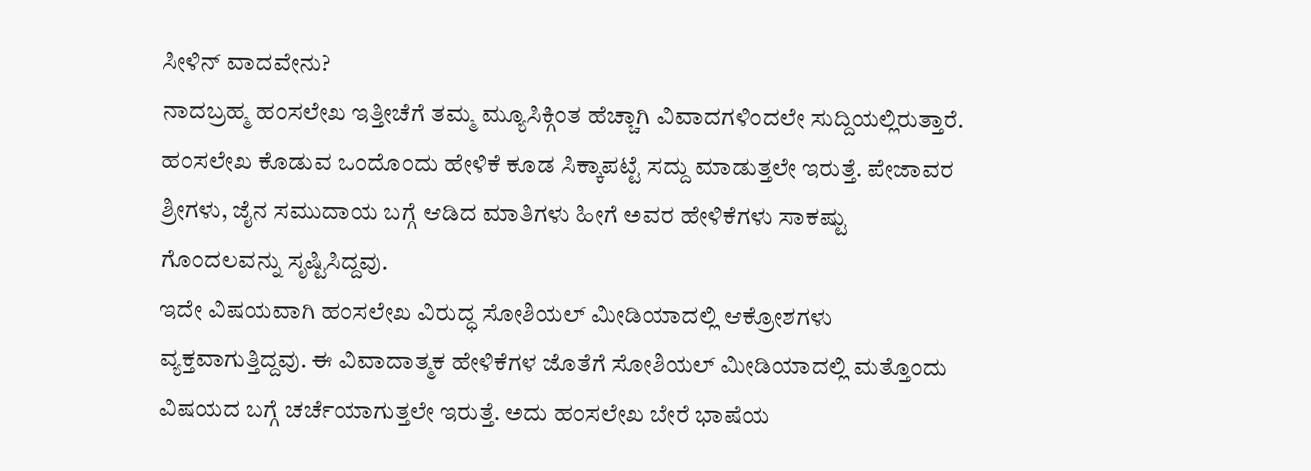ಸೀಳಿನ್ ವಾದವೇನು?
ನಾದಬ್ರಹ್ಮ ಹಂಸಲೇಖ ಇತ್ತೀಚೆಗೆ ತಮ್ಮ ಮ್ಯೂಸಿಕ್ಗಿಂತ ಹೆಚ್ಚಾಗಿ ವಿವಾದಗಳಿಂದಲೇ ಸುದ್ದಿಯಲ್ಲಿರುತ್ತಾರೆ. ಹಂಸಲೇಖ ಕೊಡುವ ಒಂದೊಂದು ಹೇಳಿಕೆ ಕೂಡ ಸಿಕ್ಕಾಪಟ್ಟೆ ಸದ್ದು ಮಾಡುತ್ತಲೇ ಇರುತ್ತೆ. ಪೇಜಾವರ ಶ್ರೀಗಳು, ಜೈನ ಸಮುದಾಯ ಬಗ್ಗೆ ಆಡಿದ ಮಾತಿಗಳು ಹೀಗೆ ಅವರ ಹೇಳಿಕೆಗಳು ಸಾಕಷ್ಟು ಗೊಂದಲವನ್ನು ಸೃಷ್ಟಿಸಿದ್ದವು.
ಇದೇ ವಿಷಯವಾಗಿ ಹಂಸಲೇಖ ವಿರುದ್ಧ ಸೋಶಿಯಲ್ ಮೀಡಿಯಾದಲ್ಲಿ ಆಕ್ರೋಶಗಳು ವ್ಯಕ್ತವಾಗುತ್ತಿದ್ದವು. ಈ ವಿವಾದಾತ್ಮಕ ಹೇಳಿಕೆಗಳ ಜೊತೆಗೆ ಸೋಶಿಯಲ್ ಮೀಡಿಯಾದಲ್ಲಿ ಮತ್ತೊಂದು ವಿಷಯದ ಬಗ್ಗೆ ಚರ್ಚೆಯಾಗುತ್ತಲೇ ಇರುತ್ತೆ. ಅದು ಹಂಸಲೇಖ ಬೇರೆ ಭಾಷೆಯ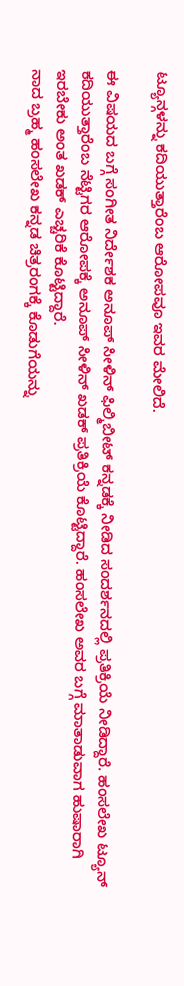ಟ್ಯೂನ್ಗಳನ್ನು ಕದಿಯುತ್ತಾರೆಂಬ ಆರೋಪವೂ ಇವರ ಮೇಲಿದೆ.

ಈ ವಿಷಯದ ಬಗ್ಗೆ ಸಂಗೀತ ನಿರ್ದೇಶಕ ಅನೂಪ್ ಸೀಳಿನ್ ಫಿಲ್ಮಿಬೀಟ್ ಕನ್ನಡಕ್ಕೆ ನೀಡಿದ ಸಂದರ್ಶನದಲ್ಲಿ ಪ್ರತಿಕ್ರಿಯೆ ನೀಡಿದ್ದಾರೆ. ಹಂಸಲೇಖ ಟ್ಯೂನ್ ಕದಿಯುತ್ತಾರೆಂಬ ನೆಟ್ಟಿಗರ ಆರೋಪಕ್ಕೆ ಅನೂಪ್ ಸೀಳಿನ್ ಖಡಕ್ ಪ್ರತಿಕ್ರಿಯೆ ಕೊಟ್ಟಿದ್ದಾರೆ. ಹಂಸಲೇಖ ಅವರ ಬಗ್ಗೆ ಮಾತಾಡುವಾಗ ಹುಷಾರಾಗಿ ಇರಬೇಕು ಅಂತ ಖಡಕ್ ಎಚ್ಚರಿಕೆ ಕೊಟ್ಟಿದ್ದಾರೆ.
ನಾದ ಬ್ರಹ್ಮ ಹಂಸಲೇಖ ಕನ್ನಡ ಚಿತ್ರರಂಗಕ್ಕೆ ಕೊಡುಗೆಯನ್ನು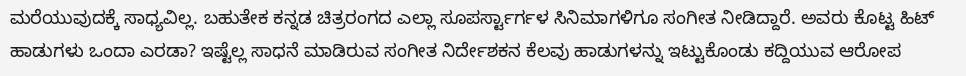ಮರೆಯುವುದಕ್ಕೆ ಸಾಧ್ಯವಿಲ್ಲ. ಬಹುತೇಕ ಕನ್ನಡ ಚಿತ್ರರಂಗದ ಎಲ್ಲಾ ಸೂಪರ್ಸ್ಟಾರ್ಗಳ ಸಿನಿಮಾಗಳಿಗೂ ಸಂಗೀತ ನೀಡಿದ್ದಾರೆ. ಅವರು ಕೊಟ್ಟ ಹಿಟ್ ಹಾಡುಗಳು ಒಂದಾ ಎರಡಾ? ಇಷ್ಟೆಲ್ಲ ಸಾಧನೆ ಮಾಡಿರುವ ಸಂಗೀತ ನಿರ್ದೇಶಕನ ಕೆಲವು ಹಾಡುಗಳನ್ನು ಇಟ್ಟುಕೊಂಡು ಕದ್ದಿಯುವ ಆರೋಪ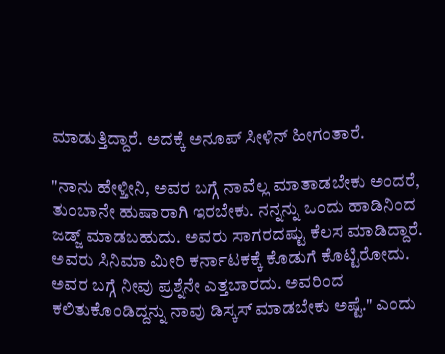ಮಾಡುತ್ತಿದ್ದಾರೆ. ಅದಕ್ಕೆ ಅನೂಪ್ ಸೀಳಿನ್ ಹೀಗಂತಾರೆ.

"ನಾನು ಹೇಳ್ತೀನಿ, ಅವರ ಬಗ್ಗೆ ನಾವೆಲ್ಲ ಮಾತಾಡಬೇಕು ಅಂದರೆ, ತುಂಬಾನೇ ಹುಷಾರಾಗಿ ಇರಬೇಕು. ನನ್ನನ್ನು ಒಂದು ಹಾಡಿನಿಂದ ಜಡ್ಜ್ ಮಾಡಬಹುದು. ಅವರು ಸಾಗರದಷ್ಟು ಕೆಲಸ ಮಾಡಿದ್ದಾರೆ. ಅವರು ಸಿನಿಮಾ ಮೀರಿ ಕರ್ನಾಟಕಕ್ಕೆ ಕೊಡುಗೆ ಕೊಟ್ಟಿರೋದು. ಅವರ ಬಗ್ಗೆ ನೀವು ಪ್ರಶ್ನೆನೇ ಎತ್ತಬಾರದು. ಅವರಿಂದ ಕಲಿತುಕೊಂಡಿದ್ದನ್ನು ನಾವು ಡಿಸ್ಕಸ್ ಮಾಡಬೇಕು ಅಷ್ಟೆ." ಎಂದು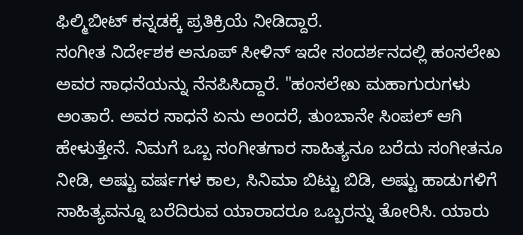ಫಿಲ್ಮಿಬೀಟ್ ಕನ್ನಡಕ್ಕೆ ಪ್ರತಿಕ್ರಿಯೆ ನೀಡಿದ್ದಾರೆ.
ಸಂಗೀತ ನಿರ್ದೇಶಕ ಅನೂಪ್ ಸೀಳಿನ್ ಇದೇ ಸಂದರ್ಶನದಲ್ಲಿ ಹಂಸಲೇಖ ಅವರ ಸಾಧನೆಯನ್ನು ನೆನಪಿಸಿದ್ದಾರೆ. "ಹಂಸಲೇಖ ಮಹಾಗುರುಗಳು ಅಂತಾರೆ. ಅವರ ಸಾಧನೆ ಏನು ಅಂದರೆ, ತುಂಬಾನೇ ಸಿಂಪಲ್ ಆಗಿ ಹೇಳುತ್ತೇನೆ. ನಿಮಗೆ ಒಬ್ಬ ಸಂಗೀತಗಾರ ಸಾಹಿತ್ಯನೂ ಬರೆದು ಸಂಗೀತನೂ ನೀಡಿ, ಅಷ್ಟು ವರ್ಷಗಳ ಕಾಲ, ಸಿನಿಮಾ ಬಿಟ್ಟು ಬಿಡಿ, ಅಷ್ಟು ಹಾಡುಗಳಿಗೆ ಸಾಹಿತ್ಯವನ್ನೂ ಬರೆದಿರುವ ಯಾರಾದರೂ ಒಬ್ಬರನ್ನು ತೋರಿಸಿ. ಯಾರು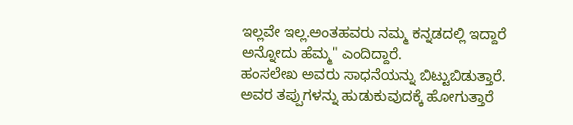ಇಲ್ಲವೇ ಇಲ್ಲ.ಅಂತಹವರು ನಮ್ಮ ಕನ್ನಡದಲ್ಲಿ ಇದ್ದಾರೆ ಅನ್ನೋದು ಹೆಮ್ಮ" ಎಂದಿದ್ದಾರೆ.
ಹಂಸಲೇಖ ಅವರು ಸಾಧನೆಯನ್ನು ಬಿಟ್ಟುಬಿಡುತ್ತಾರೆ. ಅವರ ತಪ್ಪುಗಳನ್ನು ಹುಡುಕುವುದಕ್ಕೆ ಹೋಗುತ್ತಾರೆ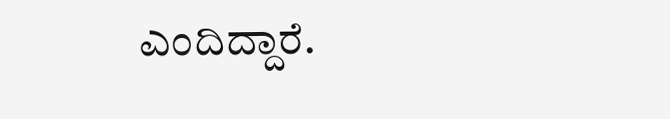ಎಂದಿದ್ದಾರೆ.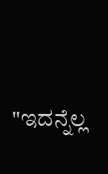"ಇದನ್ನೆಲ್ಲ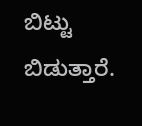ಬಿಟ್ಟು ಬಿಡುತ್ತಾರೆ.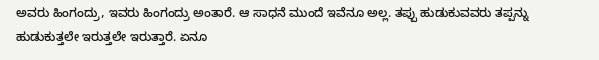ಅವರು ಹಿಂಗಂದ್ರು, ಇವರು ಹಿಂಗಂದ್ರು ಅಂತಾರೆ. ಆ ಸಾಧನೆ ಮುಂದೆ ಇವೆನೂ ಅಲ್ಲ. ತಪ್ಪು ಹುಡುಕುವವರು ತಪ್ಪನ್ನು ಹುಡುಕುತ್ತಲೇ ಇರುತ್ತಲೇ ಇರುತ್ತಾರೆ. ಏನೂ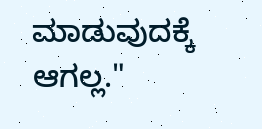ಮಾಡುವುದಕ್ಕೆ ಆಗಲ್ಲ."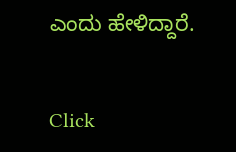ಎಂದು ಹೇಳಿದ್ದಾರೆ.


Click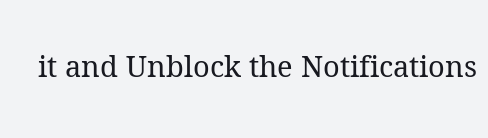it and Unblock the Notifications